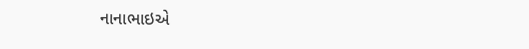નાનાભાઇએ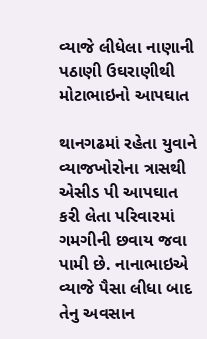વ્યાજે લીધેલા નાણાની પઠાણી ઉઘરાણીથી મોટાભાઇનો આપઘાત

થાનગઢમાં રહેતા યુવાને વ્યાજખોરોના ત્રાસથી એસીડ પી આપઘાત કરી લેતા પરિવારમાં ગમગીની છવાય જવા પામી છે. નાનાભાઇએ વ્યાજે પૈસા લીધા બાદ તેનુ અવસાન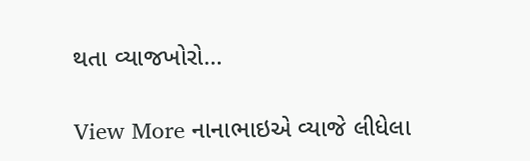થતા વ્યાજખોરો…

View More નાનાભાઇએ વ્યાજે લીધેલા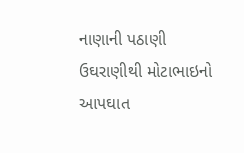નાણાની પઠાણી ઉઘરાણીથી મોટાભાઇનો આપઘાત